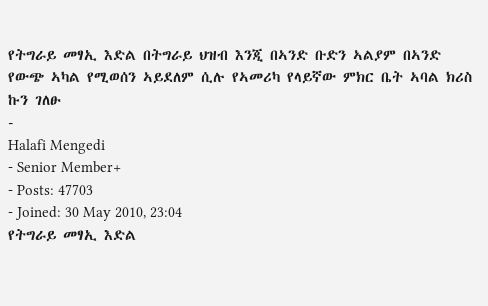የትግራይ መፃኢ እድል በትግራይ ህዝብ እንጂ በኣንድ ቡድን ኣልያም በኣንድ የውጭ ኣካል የሚወሰን ኣይደለም ሲሉ የኣመሪካ የላይኛው ምክር ቤት ኣባል ክሪስ ኩን ገለፁ
-
Halafi Mengedi
- Senior Member+
- Posts: 47703
- Joined: 30 May 2010, 23:04
የትግራይ መፃኢ እድል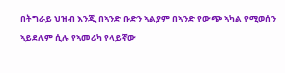በትግራይ ህዝብ እንጂ በኣንድ ቡድን ኣልያም በኣንድ የውጭ ኣካል የሚወሰን ኣይደለም ሲሉ የኣመሪካ የላይኛው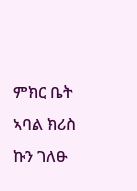ምክር ቤት ኣባል ክሪስ ኩን ገለፁ